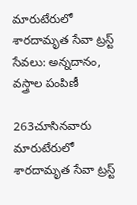మారుటేరులో శారదామృత సేవా ట్రస్ట్ సేవలు: అన్నదానం, వస్త్రాల పంపిణీ

263చూసినవారు
మారుటేరులో శారదామృత సేవా ట్రస్ట్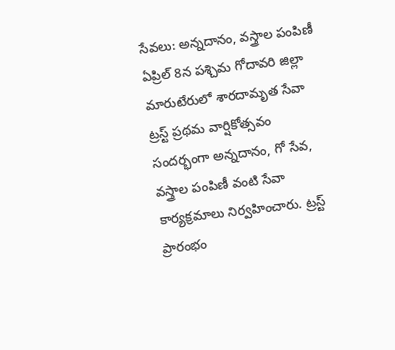సేవలు: అన్నదానం, వస్త్రాల పంపిణీ
ఏప్రిల్ 8న పశ్చిమ గోదావరి జిల్లా మారుటేరులో శారదామృత సేవా ట్రస్ట్ ప్రథమ వార్షికోత్సవం సందర్భంగా అన్నదానం, గో సేవ, వస్త్రాల పంపిణీ వంటి సేవా కార్యక్రమాలు నిర్వహించారు. ట్రస్ట్ ప్రారంభం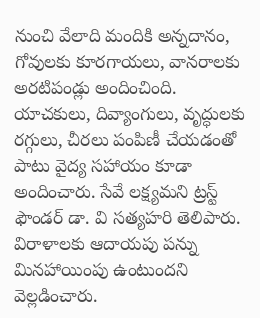నుంచి వేలాది మందికి అన్నదానం, గోవులకు కూరగాయలు, వానరాలకు అరటిపండ్లు అందించింది. యాచకులు, దివ్యాంగులు, వృద్ధులకు రగ్గులు, చీరలు పంపిణీ చేయడంతో పాటు వైద్య సహాయం కూడా అందించారు. సేవే లక్ష్యమని ట్రస్ట్ ఫౌండర్ డా. వి సత్యహరి తెలిపారు. విరాళాలకు ఆదాయపు పన్ను మినహాయింపు ఉంటుందని వెల్లడించారు.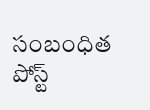సంబంధిత పోస్ట్